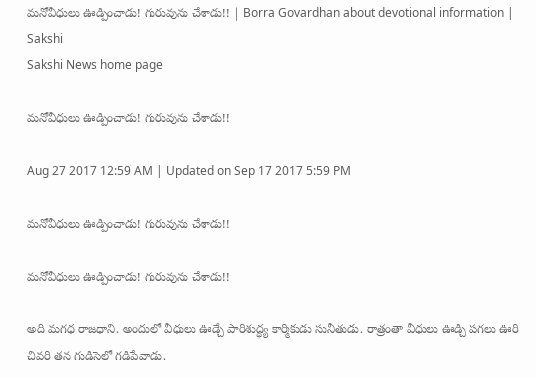మనోవీధులు ఊడ్పించాడు! గురువును చేశాడు!! | Borra Govardhan about devotional information | Sakshi
Sakshi News home page

మనోవీధులు ఊడ్పించాడు! గురువును చేశాడు!!

Aug 27 2017 12:59 AM | Updated on Sep 17 2017 5:59 PM

మనోవీధులు ఊడ్పించాడు! గురువును చేశాడు!!

మనోవీధులు ఊడ్పించాడు! గురువును చేశాడు!!

అది మగధ రాజధాని. అందులో వీధులు ఊడ్చే పారిశుద్ధ్య కార్మికుడు సునీతుడు. రాత్రంతా వీధులు ఊడ్చి పగలు ఊరి చివరి తన గుడిసెలో గడిపేవాడు.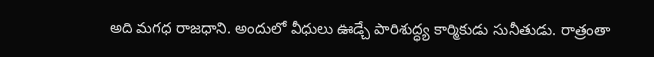అది మగధ రాజధాని. అందులో వీధులు ఊడ్చే పారిశుద్ధ్య కార్మికుడు సునీతుడు. రాత్రంతా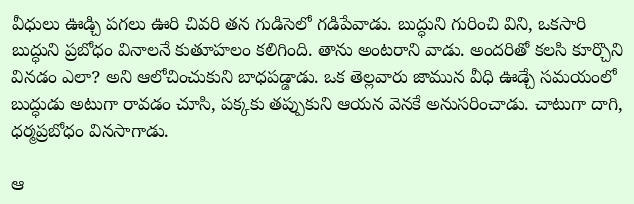వీధులు ఊడ్చి పగలు ఊరి చివరి తన గుడిసెలో గడిపేవాడు. బుద్ధుని గురించి విని, ఒకసారి బుద్ధుని ప్రబోధం వినాలనే కుతూహలం కలిగింది. తాను అంటరాని వాడు. అందరితో కలసి కూర్చొని వినడం ఎలా? అని ఆలోచించుకుని బాధపడ్డాడు. ఒక తెల్లవారు జామున వీధి ఊడ్చే సమయంలో బుద్ధుడు అటుగా రావడం చూసి, పక్కకు తప్పుకుని ఆయన వెనకే అనుసరించాడు. చాటుగా దాగి, ధర్మప్రబోధం వినసాగాడు.

ఆ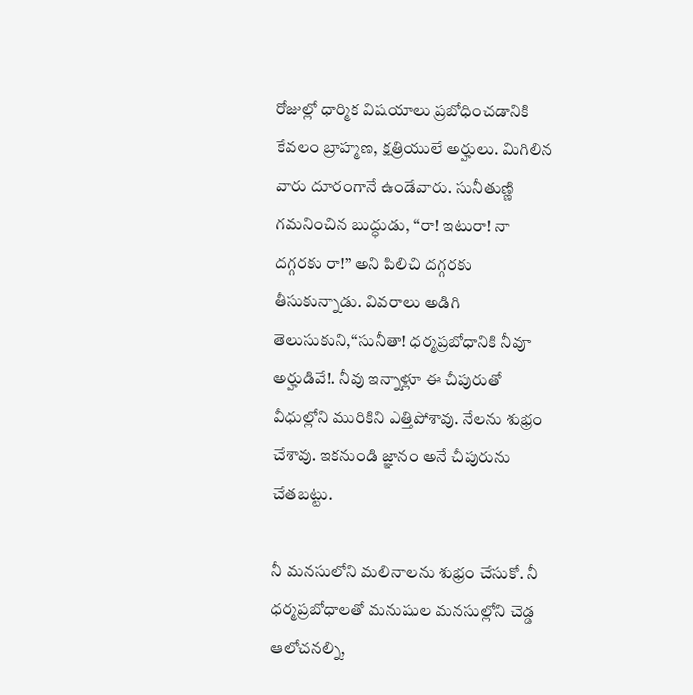రోజుల్లో ధార్మిక విషయాలు ప్రబోధించడానికి కేవలం బ్రాహ్మణ, క్షత్రియులే అర్హులు. మిగిలిన వారు దూరంగానే ఉండేవారు. సునీతుణ్ణి గమనించిన బుద్ధుడు, ‘‘రా! ఇటురా! నా దగ్గరకు రా!’’ అని పిలిచి దగ్గరకు తీసుకున్నాడు. వివరాలు అడిగి తెలుసుకుని,‘‘సునీతా! ధర్మప్రబోధానికి నీవూ అర్హుడివే!. నీవు ఇన్నాళ్లూ ఈ చీపురుతో వీధుల్లోని మురికిని ఎత్తిపోశావు. నేలను శుభ్రం చేశావు. ఇకనుండి జ్ఞానం అనే చీపురును చేతబట్టు.

నీ మనసులోని మలినాలను శుభ్రం చేసుకో. నీ ధర్మప్రబోధాలతో మనుషుల మనసుల్లోని చెడ్డ ఆలోచనల్ని,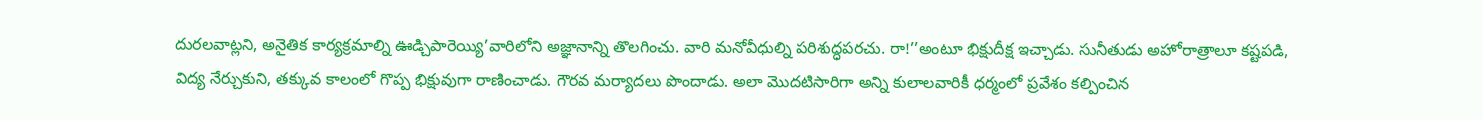దురలవాట్లని, అనైతిక కార్యక్రమాల్ని ఊడ్చిపారెయ్యి’వారిలోని అజ్ఞానాన్ని తొలగించు. వారి మనోవీధుల్ని పరిశుద్ధపరచు. రా!’’అంటూ భిక్షుదీక్ష ఇచ్చాడు. సునీతుడు అహోరాత్రాలూ కష్టపడి, విద్య నేర్చుకుని, తక్కువ కాలంలో గొప్ప భిక్షువుగా రాణించాడు. గౌరవ మర్యాదలు పొందాడు. అలా మొదటిసారిగా అన్ని కులాలవారికీ ధర్మంలో ప్రవేశం కల్పించిన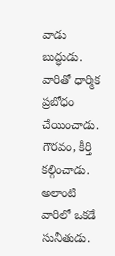వాడు బుద్ధుడు. వారితో ధార్మిక ప్రబోధం చేయించాడు. గౌరవం, కీర్తి కల్గించాడు. అలాంటి వారిలో ఒకడే సునీతుడు.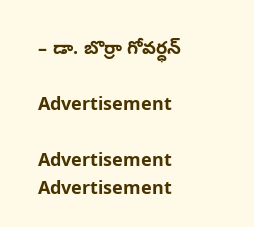– డా. బొర్రా గోవర్ధన్‌

Advertisement

Advertisement
Advertisement